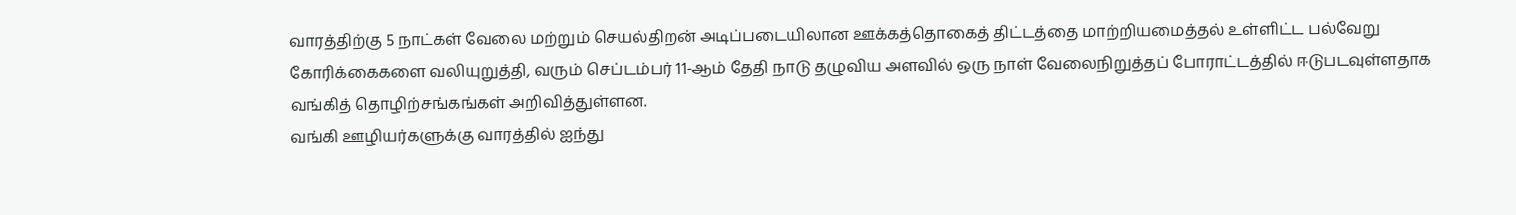வாரத்திற்கு 5 நாட்கள் வேலை மற்றும் செயல்திறன் அடிப்படையிலான ஊக்கத்தொகைத் திட்டத்தை மாற்றியமைத்தல் உள்ளிட்ட பல்வேறு கோரிக்கைகளை வலியுறுத்தி, வரும் செப்டம்பர் 11-ஆம் தேதி நாடு தழுவிய அளவில் ஒரு நாள் வேலைநிறுத்தப் போராட்டத்தில் ஈடுபடவுள்ளதாக வங்கித் தொழிற்சங்கங்கள் அறிவித்துள்ளன.
வங்கி ஊழியர்களுக்கு வாரத்தில் ஐந்து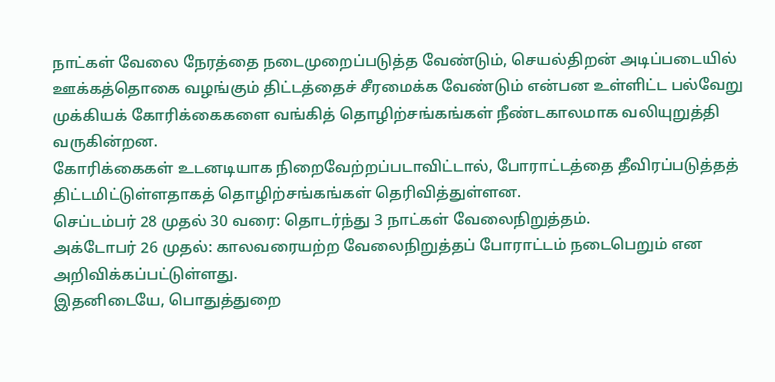நாட்கள் வேலை நேரத்தை நடைமுறைப்படுத்த வேண்டும், செயல்திறன் அடிப்படையில் ஊக்கத்தொகை வழங்கும் திட்டத்தைச் சீரமைக்க வேண்டும் என்பன உள்ளிட்ட பல்வேறு முக்கியக் கோரிக்கைகளை வங்கித் தொழிற்சங்கங்கள் நீண்டகாலமாக வலியுறுத்தி வருகின்றன.
கோரிக்கைகள் உடனடியாக நிறைவேற்றப்படாவிட்டால், போராட்டத்தை தீவிரப்படுத்தத் திட்டமிட்டுள்ளதாகத் தொழிற்சங்கங்கள் தெரிவித்துள்ளன.
செப்டம்பர் 28 முதல் 30 வரை: தொடர்ந்து 3 நாட்கள் வேலைநிறுத்தம்.
அக்டோபர் 26 முதல்: காலவரையற்ற வேலைநிறுத்தப் போராட்டம் நடைபெறும் என அறிவிக்கப்பட்டுள்ளது.
இதனிடையே, பொதுத்துறை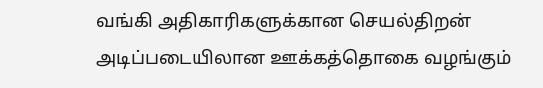வங்கி அதிகாரிகளுக்கான செயல்திறன் அடிப்படையிலான ஊக்கத்தொகை வழங்கும்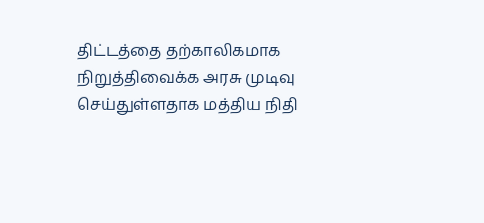திட்டத்தை தற்காலிகமாக நிறுத்திவைக்க அரசு முடிவு செய்துள்ளதாக மத்திய நிதி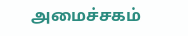அமைச்சகம்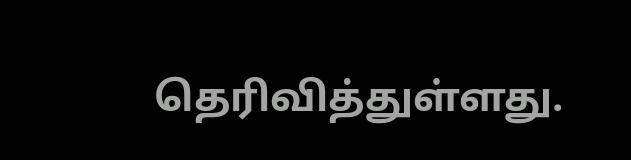தெரிவித்துள்ளது.